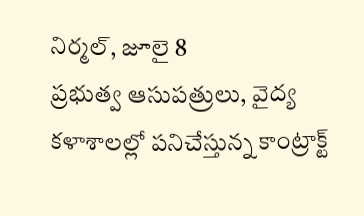నిర్మల్, జూలై 8
ప్రభుత్వ ఆసుపత్రులు, వైద్య కళాశాలల్లో పనిచేస్తున్న కాంట్రాక్ట్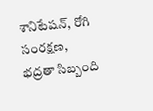శానిటేషన్, రోగి సంరక్షణ, భద్రతా సిబ్బంది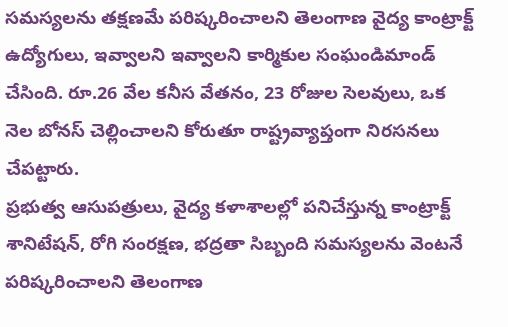సమస్యలను తక్షణమే పరిష్కరించాలని తెలంగాణ వైద్య కాంట్రాక్ట్ ఉద్యోగులు, ఇవ్వాలని ఇవ్వాలని కార్మికుల సంఘండిమాండ్ చేసింది. రూ.26 వేల కనీస వేతనం, 23 రోజుల సెలవులు, ఒక నెల బోనస్ చెల్లించాలని కోరుతూ రాష్ట్రవ్యాప్తంగా నిరసనలు చేపట్టారు.
ప్రభుత్వ ఆసుపత్రులు, వైద్య కళాశాలల్లో పనిచేస్తున్న కాంట్రాక్ట్ శానిటేషన్, రోగి సంరక్షణ, భద్రతా సిబ్బంది సమస్యలను వెంటనే పరిష్కరించాలని తెలంగాణ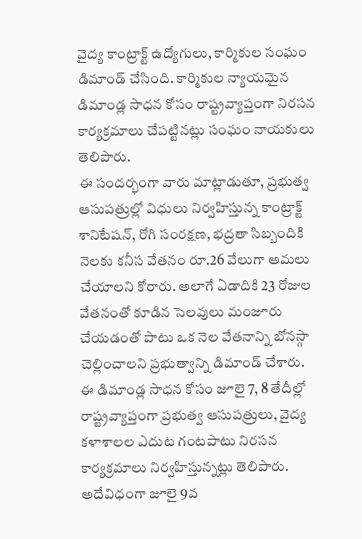వైద్య కాంట్రాక్ట్ ఉద్యోగులు, కార్మికుల సంఘం డిమాండ్ చేసింది. కార్మికుల న్యాయమైన డిమాండ్ల సాధన కోసం రాష్ట్రవ్యాప్తంగా నిరసన కార్యక్రమాలు చేపట్టినట్లు సంఘం నాయకులు తెలిపారు.
ఈ సందర్భంగా వారు మాట్లాడుతూ, ప్రభుత్వ ఆసుపత్రుల్లో విధులు నిర్వహిస్తున్న కాంట్రాక్ట్ శానిటేషన్, రోగి సంరక్షణ, భద్రతా సిబ్బందికి నెలకు కనీస వేతనం రూ.26 వేలుగా అమలు చేయాలని కోరారు. అలాగే ఏడాదికి 23 రోజుల వేతనంతో కూడిన సెలవులు మంజూరు చేయడంతో పాటు ఒక నెల వేతనాన్ని బోనస్గా చెల్లించాలని ప్రభుత్వాన్ని డిమాండ్ చేశారు.
ఈ డిమాండ్ల సాధన కోసం జూలై 7, 8 తేదీల్లో రాష్ట్రవ్యాప్తంగా ప్రభుత్వ ఆసుపత్రులు, వైద్య కళాశాలల ఎదుట గంటపాటు నిరసన కార్యక్రమాలు నిర్వహిస్తున్నట్లు తెలిపారు. అదేవిధంగా జూలై 9వ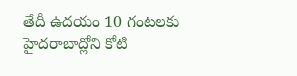తేదీ ఉదయం 10 గంటలకు హైదరాబాద్లోని కోటి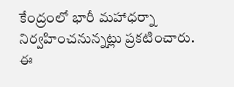కేంద్రంలో భారీ మహాధర్నా నిర్వహించనున్నట్లు ప్రకటించారు.
ఈ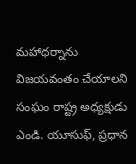మహాధర్నాను విజయవంతం చేయాలని సంఘం రాష్ట్ర అధ్యక్షుడు ఎండి. యూసుఫ్, ప్రధాన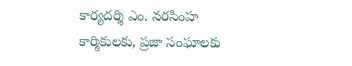కార్యదర్శి ఎం. నరసింహ కార్మికులకు, ప్రజా సంఘాలకు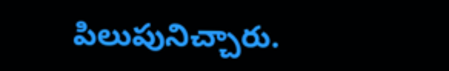పిలుపునిచ్చారు.